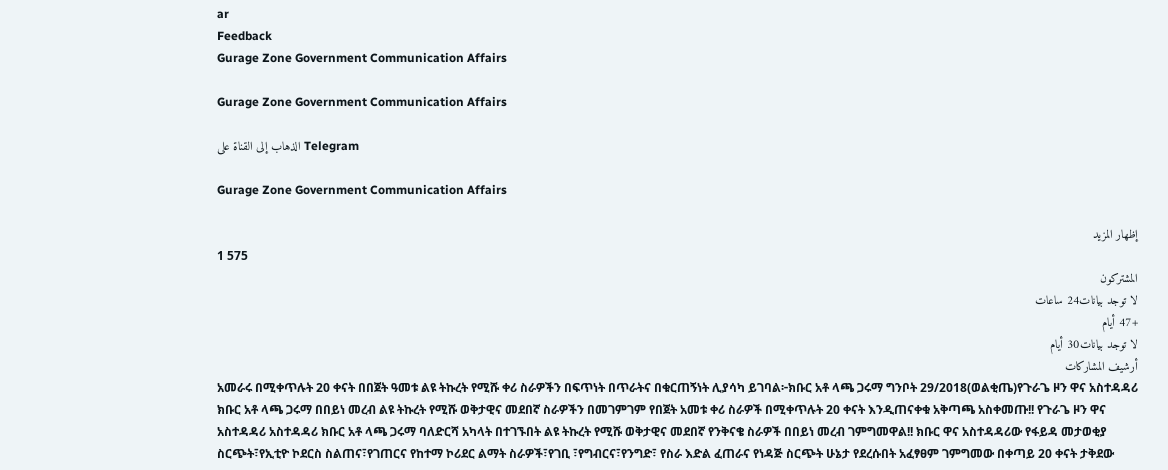ar
Feedback
Gurage Zone Government Communication Affairs

Gurage Zone Government Communication Affairs

الذهاب إلى القناة على Telegram

Gurage Zone Government Communication Affairs

إظهار المزيد
1 575
المشتركون
لا توجد بيانات24 ساعات
+47 أيام
لا توجد بيانات30 أيام
أرشيف المشاركات
አመራሩ በሚቀጥሉት 20 ቀናት በበጀት ዓመቱ ልዩ ትኩረት የሚሹ ቀሪ ስራዎችን በፍጥነት በጥራትና በቁርጠኝነት ሊያሳካ ይገባል፦ክቡር አቶ ላጫ ጋሩማ ግንቦት 29/2018(ወልቂጤ)የጉራጌ ዞን ዋና አስተዳዳሪ ክቡር አቶ ላጫ ጋሩማ በበይነ መረብ ልዩ ትኩረት የሚሹ ወቅታዊና መደበኛ ስራዎችን በመገምገም የበጀት አመቱ ቀሪ ስራዎች በሚቀጥሉት 20 ቀናት እንዲጠናቀቁ አቅጣጫ አስቀመጡ!! የጉራጌ ዞን ዋና አስተዳዳሪ አስተዳዳሪ ክቡር አቶ ላጫ ጋሩማ ባለድርሻ አካላት በተገኙበት ልዩ ትኩረት የሚሹ ወቅታዊና መደበኛ የንቅናቄ ስራዎች በበይነ መረብ ገምግመዋል!! ክቡር ዋና አስተዳዳሪው የፋይዳ መታወቂያ ስርጭት፣የኢቲዮ ኮደርስ ስልጠና፣የገጠርና የከተማ ኮሪደር ልማት ስራዎች፣የገቢ ፣የግብርና፣የንግድ፣ የስራ እድል ፈጠራና የነዳጅ ስርጭት ሁኔታ የደረሱበት አፈፃፀም ገምግመው በቀጣይ 20 ቀናት ታቅደው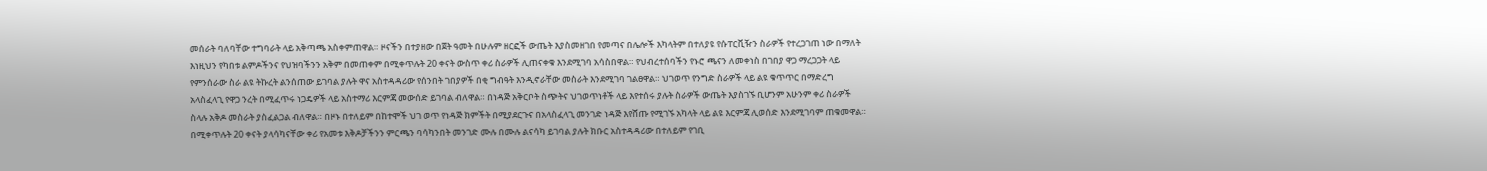መሰራት ባለባቸው ተግባራት ላይ አቅጣጫ አስቀምጠዋል። ዞናችን በተያዘው በጀት ዓመት በሁሉም ዘርፎች ውጤት እያስመዘገበ የመጣና በሌሎች እካላትም በተለያዩ የሱፐርቪዥን ስራዎች የተረጋገጠ ነው በማለት እነዚህን የካበቱ ልምዶችንና የህዝባችንን አቅም በመጠቀም በሚቀጥሉት 20 ቀናት ውስጥ ቀሪ ስራዎች ሊጠናቀቁ እንደሚገባ አሳስበዋል። የህብረተሰባችን የኑሮ ጫናን ለመቀነስ በገበያ ዋጋ ማረጋጋት ላይ የምንሰራው ስራ ልዩ ትኩረት ልንሰጠው ይገባል ያሉት ዋና አስተዳዳሪው የሰንበት ገበያዎች በቂ ግብዓት እንዲኖራቸው መስራት እንደሚገባ ገልፀዋል። ህገወጥ የንግድ ስራዎች ላይ ልዩ ቁጥጥር በማድረግ አላስፈላጊ የዋጋ ንረት በሚፈጥሩ ነጋዴዎች ላይ አስተማሪ እርምጃ መውሰድ ይገባል ብለዋል። በነዳጅ አቅርቦት ስጭትና ህገወጥነቶች ላይ እየተሰሩ ያሉት ስራዎች ውጤት እያስገኙ ቢሆንም አሁንም ቀሪ ስራዎች ስላሉ አቅዶ መስራት ያስፈልጋል ብለዋል። በዞኑ በተለይም በከተሞች ህገ ወጥ የነዳጅ ክምችት በሚያደርጉና በአላስፈላጊ መንገድ ነዳጅ እየሸጡ የሚገኙ አካላት ላይ ልዩ እርምጃ ሊወሰድ እንደሚገባም ጠቁመዋል። በሚቀጥሉት 20 ቀናት ያላሳካናቸው ቀሪ የአመቱ እቅዶቻችንን ምርጫን ባሳካንበት መንገድ ሙሉ በሙሉ ልናሳካ ይገባል ያሉት ክቡር አስተዳዳሪው በተለይም የገቢ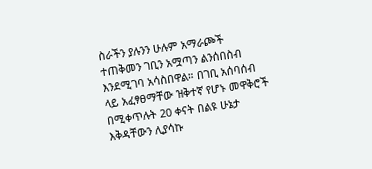ስራችን ያሉንን ሁሉም አማራጮች ተጠቅመን ገቢን አሟጣን ልንሰበስብ እንደሚገባ አሳስበዋል። በገቢ አሰባሰብ ላይ አፈፃፀማቸው ዝቅተኛ የሆኑ መዋቅሮች በሚቀጥሉት 20 ቀናት በልዩ ሁኔታ እቅዳቸውን ሊያሳኩ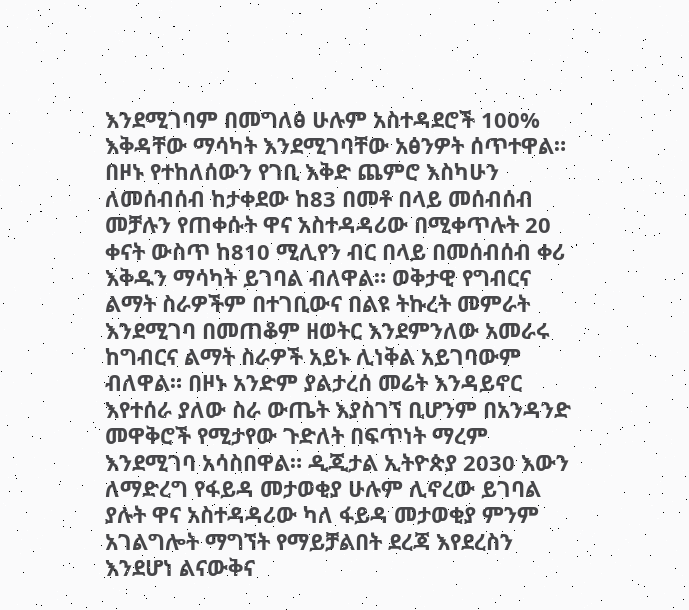እንደሚገባም በመግለፅ ሁሉም አስተዳደሮች 100% እቅዳቸው ማሳካት እንደሚገባቸው አፅንዎት ሰጥተዋል። በዞኑ የተከለሰውን የገቢ እቅድ ጨምሮ እስካሁን ለመሰብሰብ ከታቀደው ከ83 በመቶ በላይ መሰብሰብ መቻሉን የጠቀሱት ዋና አስተዳዳሪው በሚቀጥሉት 20 ቀናት ውስጥ ከ810 ሚሊየን ብር በላይ በመሰብሰብ ቀሪ እቅዱን ማሳካት ይገባል ብለዋል። ወቅታዊ የግብርና ልማት ስራዎችም በተገቢውና በልዩ ትኩረት መምራት እንደሚገባ በመጠቆም ዘወትር እንደምንለው አመራሩ ከግብርና ልማት ስራዎች አይኑ ሊነቅል አይገባውም ብለዋል። በዞኑ አንድም ያልታረሰ መሬት እንዳይኖር እየተሰራ ያለው ስራ ውጤት እያስገኘ ቢሆንም በአንዳንድ መዋቅሮች የሚታየው ጉድለት በፍጥነት ማረም እንደሚገባ አሳስበዋል። ዲጂታል ኢትዮጵያ 2030 እውን ለማድረግ የፋይዳ መታወቂያ ሁሉም ሊኖረው ይገባል ያሉት ዋና አስተዳዳሪው ካለ ፋይዳ መታወቂያ ምንም አገልግሎት ማግኘት የማይቻልበት ደረጃ እየደረስን እንደሆነ ልናውቅና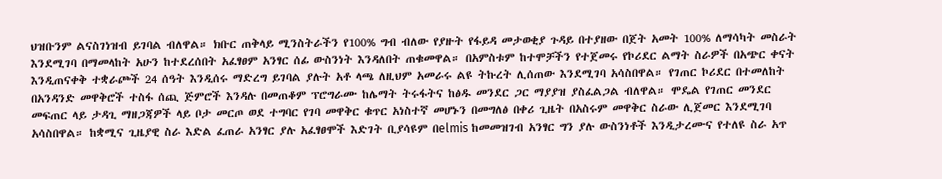ህዝቡንም ልናስገነዝብ ይገባል ብለዋል። ክቡር ጠቅላይ ሚንስትራችን የ100% ግብ ብለው የያዙት የፋይዳ መታወቂያ ጉዳይ በተያዘው በጀት አመት 100% ለማሳካት መስራት እንደሚገባ በማመላከት አሁን ከተደረሰበት አፈፃፀም አንፃር ሰፊ ውስንነት እንዳለበት ጠቁመዋል። በአምስቱም ከተሞቻችን የተጀመሩ የኮሪደር ልማት ስራዎች በአጭር ቀናት እንዲጠናቀቅ ተቋራጮች 24 ሰዓት እንዲሰሩ ማድረግ ይገባል ያሉት አቶ ላጫ ለዚህም አመራሩ ልዩ ትኩረት ሊሰጠው እንደሚገባ አሳስበዋል። የገጠር ኮሪደር በተመለከት በአንዳንድ መዋቅሮች ተስፋ ሰጪ ጅምሮች እንዳሉ በመጠቆም ፕሮግራሙ ከሌማት ትሩፋትና ከፅዱ መንደር ጋር ማያያዝ ያስፈልጋል ብለዋል። ሞዴል የገጠር መንደር መፍጠር ላይ ታዳጊ ማዘጋጃዎች ላይ ቦታ መርጦ ወደ ተግባር የገባ መዋቅር ቁጥር አነስተኛ መሆኑን በመግለፅ በቀሪ ጊዜት በአስሩም መዋቅር ስራው ሊጀመር እንደሚገባ አሳስበዋል። ከቋሚና ጊዜያዊ ስራ እድል ፈጠራ አንፃር ያሉ አፈፃፀሞች እድገት ቢያሳዩም በelmis ከመመዝገብ አንፃር ግን ያሉ ውስንነቶች እንዲታረሙና የተለዩ ስራ አጥ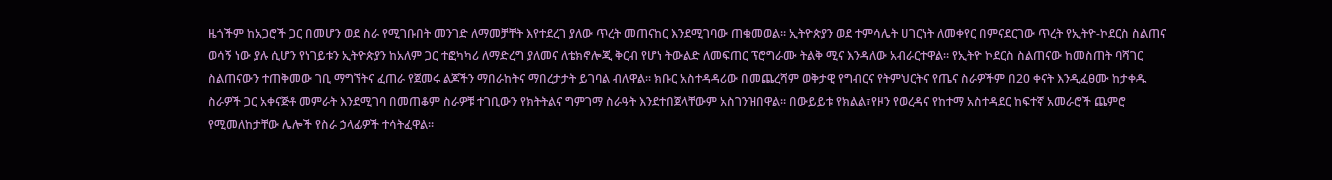ዜጎችም ከአጋሮች ጋር በመሆን ወደ ስራ የሚገቡበት መንገድ ለማመቻቸት እየተደረገ ያለው ጥረት መጠናከር እንደሚገባው ጠቁመወል። ኢትዮጵያን ወደ ተምሳሌት ሀገርነት ለመቀየር በምናደርገው ጥረት የኢትዮ-ኮደርስ ስልጠና ወሳኝ ነው ያሉ ሲሆን የነገይቱን ኢትዮጵያን ከአለም ጋር ተፎካካሪ ለማድረግ ያለመና ለቴክኖሎጂ ቅርብ የሆነ ትውልድ ለመፍጠር ፕሮግራሙ ትልቅ ሚና እንዳለው አብራርተዋል። የኢትዮ ኮደርስ ስልጠናው ከመስጠት ባሻገር ስልጠናውን ተጠቅመው ገቢ ማግኘትና ፈጠራ የጀመሩ ልጆችን ማበራከትና ማበረታታት ይገባል ብለዋል። ክቡር አስተዳዳሪው በመጨረሻም ወቅታዊ የግብርና የትምህርትና የጤና ስራዎችም በ20 ቀናት እንዲፈፀሙ ከታቀዱ ስራዎች ጋር አቀናጅቶ መምራት እንደሚገባ በመጠቆም ስራዎቹ ተገቢውን የክትትልና ግምገማ ስራዓት እንደተበጀላቸውም አስገንዝበዋል። በውይይቱ የክልል፣የዞን የወረዳና የከተማ አስተዳደር ከፍተኛ አመራሮች ጨምሮ የሚመለከታቸው ሌሎች የስራ ኃላፊዎች ተሳትፈዋል።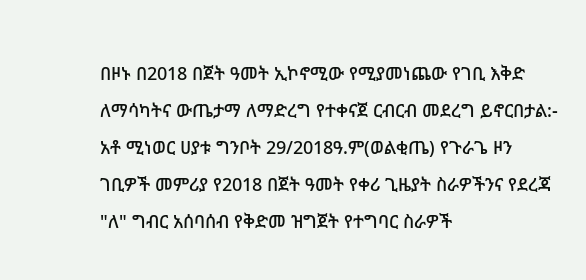በዞኑ በ2018 በጀት ዓመት ኢኮኖሚው የሚያመነጨው የገቢ እቅድ ለማሳካትና ውጤታማ ለማድረግ የተቀናጀ ርብርብ መደረግ ይኖርበታል:- አቶ ሚነወር ሀያቱ ግንቦት 29/2018ዓ.ም(ወልቂጤ) የጉራጌ ዞን ገቢዎች መምሪያ የ2018 በጀት ዓመት የቀሪ ጊዜያት ስራዎችንና የደረጃ "ለ" ግብር አሰባሰብ የቅድመ ዝግጀት የተግባር ስራዎች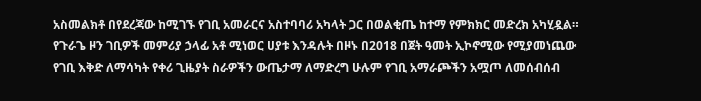አስመልክቶ በየደረጃው ከሚገኙ የገቢ አመራርና አስተባባሪ አካላት ጋር በወልቂጤ ከተማ የምክክር መድረክ አካሂዷል። የጉራጌ ዞን ገቢዎች መምሪያ ኃላፊ አቶ ሚነወር ሀያቱ እንዳሉት በዞኑ በ2018 በጀት ዓመት ኢኮኖሚው የሚያመነጨው የገቢ እቅድ ለማሳካት የቀሪ ጊዜያት ስራዎችን ውጤታማ ለማድረግ ሁሉም የገቢ አማራጮችን አሟጦ ለመሰብሰብ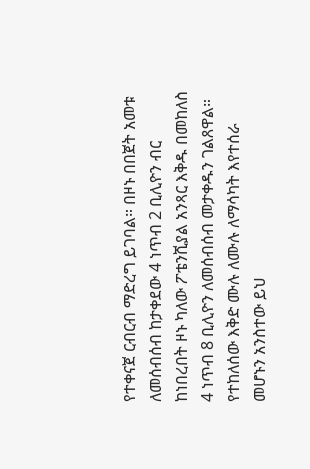የተቀናጀ ርብርብ ማድረግ ይገባል። በዞኑ በበጀት አመቱ ለመሰብሰብ ከታቀደው 4 ነጥብ 2 ቢሊዮን ብር ከነበረበት ዞኑ ካለው ፖቴንሺያል አንጻር እቅዱ በመከለስ 4 ነጥብ 8 ቢሊዮን ለመሰብሰብ መታቀዱን ገልጸዋል። የተከለሰው እቅድ ሙሉ ለሙሉ ለማሳካት እየተሰራ መሆኑን አንስተው ይህ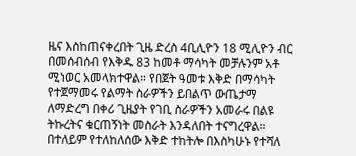ዜና እስከጠናቀረበት ጊዜ ድረስ 4ቢሊዮን 18 ሚሊዮን ብር በመሰብሰብ የእቅዱ 83 ከመቶ ማሳካት መቻሉንም አቶ ሚነወር አመላክተዋል። የበጀት ዓመቱ እቅድ በማሳካት የተጀማመሩ የልማት ስራዎችን ይበልጥ ውጤታማ ለማድረግ በቀሪ ጊዜያት የገቢ ስራዎችን አመራሩ በልዩ ትኩረትና ቁርጠኝነት መስራት እንዳለበት ተናግረዋል። በተለይም የተለከለሰው እቅድ ተከትሎ በእስካሁኑ የተሻለ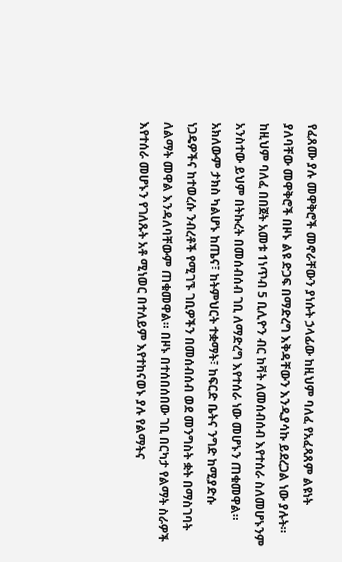የፈጸሙ ያሉ መዋቅሮች መኖራቸውን ያነሱት ኃላፊው ከዚህም ባለፈ የአፈጻጸም ልዩነት ያለባቸው መዋቅሮች በዞኑ ልዩ ድጋፍ በማድረግ እቅዳቸውን እንዲያሳኩ ይደረጋል ነው ያሉት። ከዚህም ባለፈ በበጀት አመቱ 1ነጥብ 5 ቢሊዮን ብር ከቫት ለመሰብሰብ እየተሰራ ስለመሆኑንም አንስተው ይህም በትኩረት በመሰብሰብ ገቢ ለማድረግ እየተሰራ ነው መሆኑን ጠቁመዋል። አክለውም ታክስ ካልሆኑ ከጤና፣ ከትምህርት ተቋማት፣ ከፍርድ ቤትና ንግድ ከሚያድሱ ነጋዴዎችና ከተወረሱ ንብረቶች የሚገኙ ገቢዎችን በመሰብሰብ ወደ መንግስት ቋት በማስገባት ለልማት መዋል እንዳለባቸውም ጠቁመዋል። በዞኑ በተሰበሰበው ገቢ በርካታ የልማት ስራዎች እየተሰራ መሆኑን የገለጹት አቶ ሚነወር በተለይም እየተከናወኑ ያሉ የልማትና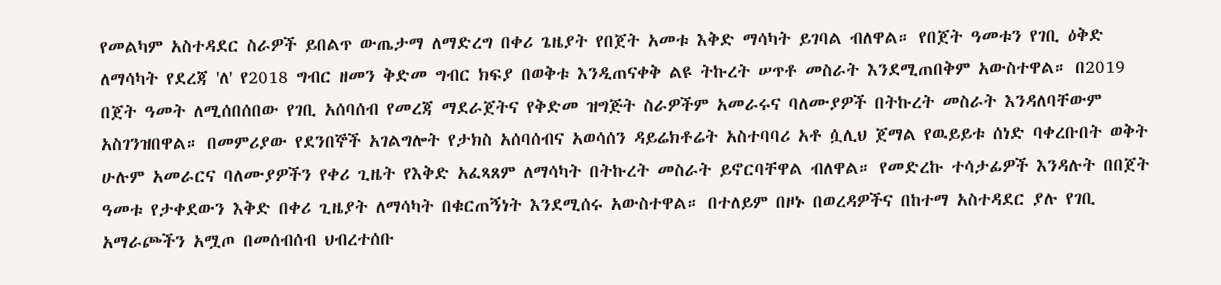የመልካም አስተዳደር ስራዎች ይበልጥ ውጤታማ ለማድረግ በቀሪ ጌዜያት የበጀት አመቱ እቅድ ማሳካት ይገባል ብለዋል። የበጀት ዓመቱን የገቢ ዕቅድ ለማሳካት የደረጃ 'ለ' የ2018 ግብር ዘመን ቅድመ ግብር ክፍያ በወቅቱ እንዲጠናቀቅ ልዩ ትኩረት ሠጥቶ መስራት እንደሚጠበቅም አውስተዋል። በ2019 በጀት ዓመት ለሚሰበሰበው የገቢ አሰባሰብ የመረጃ ማደራጀትና የቅድመ ዝግጅት ስራዎችም አመራሩና ባለሙያዎች በትኩረት መስራት እንዳለባቸውም አስገንዝበዋል። በመምሪያው የደንበኞች አገልግሎት የታክስ አሰባሰብና አወሳሰን ዳይሬክቶሬት አስተባባሪ አቶ ሷሊህ ጀማል የዉይይቱ ሰነድ ባቀረቡበት ወቅት ሁሉም አመራርና ባለሙያዎችን የቀሪ ጊዜት የእቅድ አፈጻጸም ለማሳካት በትኩረት መስራት ይኖርባቸዋል ብለዋል። የመድረኩ ተሳታፊዎች እንዳሉት በበጀት ዓመቱ የታቀደውን እቅድ በቀሪ ጊዜያት ለማሳካት በቁርጠኝነት እንደሚሰሩ አውስተዋል። በተለይም በዞኑ በወረዳዎችና በከተማ አስተዳደር ያሉ የገቢ አማራጮችን አሟጦ በመሰብሰብ ህብረተሰቡ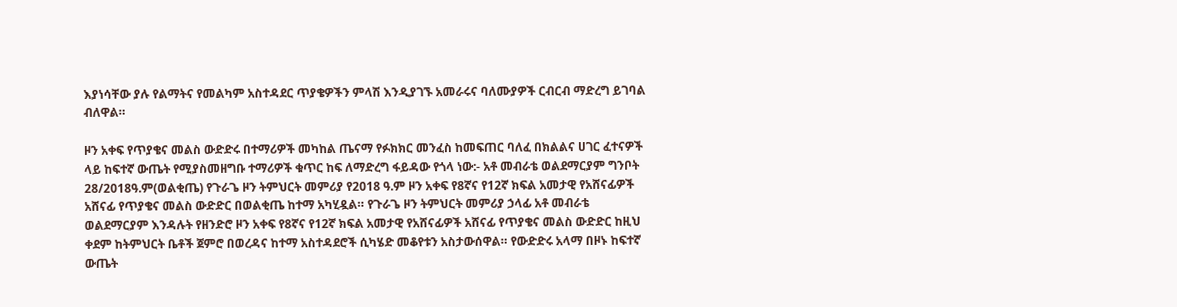እያነሳቸው ያሉ የልማትና የመልካም አስተዳደር ጥያቄዎችን ምላሽ እንዲያገኙ አመራሩና ባለሙያዎች ርብርብ ማድረግ ይገባል ብለዋል።

ዞን አቀፍ የጥያቄና መልስ ውድድሩ በተማሪዎች መካከል ጤናማ የፉክክር መንፈስ ከመፍጠር ባለፈ በክልልና ሀገር ፈተናዎች ላይ ከፍተኛ ውጤት የሚያስመዘግቡ ተማሪዎች ቁጥር ከፍ ለማድረግ ፋይዳው የጎላ ነው:- አቶ መብራቴ ወልደማርያም ግንቦት 28/2018ዓ.ም(ወልቂጤ) የጉራጌ ዞን ትምህርት መምሪያ የ2018 ዓ.ም ዞን አቀፍ የ8ኛና የ12ኛ ክፍል አመታዊ የአሸናፊዎች አሸናፊ የጥያቄና መልስ ውድድር በወልቂጤ ከተማ አካሂዷል። የጉራጌ ዞን ትምህርት መምሪያ ኃላፊ አቶ መብራቴ ወልደማርያም እንዳሉት የዘንድሮ ዞን አቀፍ የ8ኛና የ12ኛ ክፍል አመታዊ የአሸናፊዎች አሸናፊ የጥያቄና መልስ ውድድር ከዚህ ቀደም ከትምህርት ቤቶች ጀምሮ በወረዳና ከተማ አስተዳደሮች ሲካሄድ መቆየቱን አስታውሰዋል። የውድድሩ አላማ በዞኑ ከፍተኛ ውጤት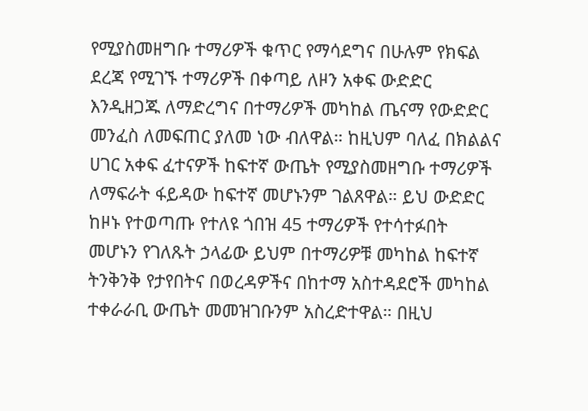የሚያስመዘግቡ ተማሪዎች ቁጥር የማሳደግና በሁሉም የክፍል ደረጃ የሚገኙ ተማሪዎች በቀጣይ ለዞን አቀፍ ውድድር እንዲዘጋጁ ለማድረግና በተማሪዎች መካከል ጤናማ የውድድር መንፈስ ለመፍጠር ያለመ ነው ብለዋል። ከዚህም ባለፈ በክልልና ሀገር አቀፍ ፈተናዎች ከፍተኛ ውጤት የሚያስመዘግቡ ተማሪዎች ለማፍራት ፋይዳው ከፍተኛ መሆኑንም ገልጸዋል። ይህ ውድድር ከዞኑ የተወጣጡ የተለዩ ጎበዝ 45 ተማሪዎች የተሳተፉበት መሆኑን የገለጹት ኃላፊው ይህም በተማሪዎቹ መካከል ከፍተኛ ትንቅንቅ የታየበትና በወረዳዎችና በከተማ አስተዳደሮች መካከል ተቀራራቢ ውጤት መመዝገቡንም አስረድተዋል። በዚህ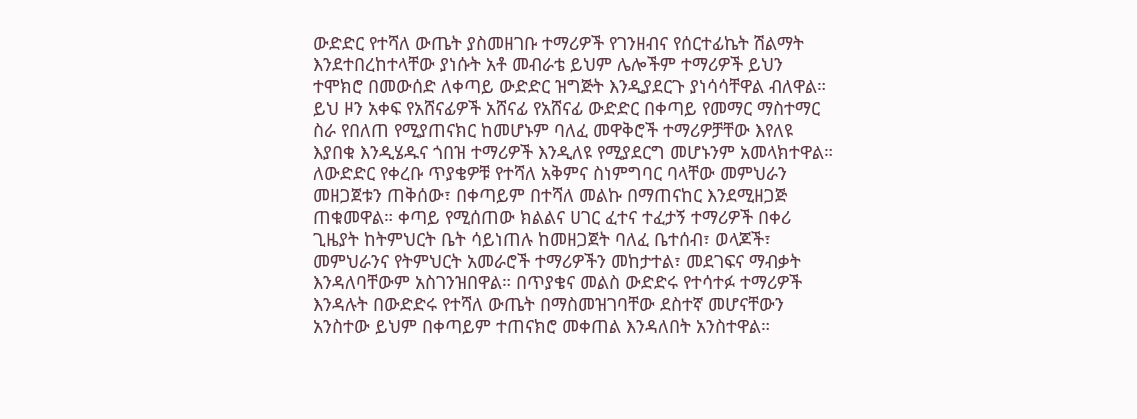ውድድር የተሻለ ውጤት ያስመዘገቡ ተማሪዎች የገንዘብና የሰርተፊኬት ሽልማት እንደተበረከተላቸው ያነሱት አቶ መብራቴ ይህም ሌሎችም ተማሪዎች ይህን ተሞክሮ በመውሰድ ለቀጣይ ውድድር ዝግጅት እንዲያደርጉ ያነሳሳቸዋል ብለዋል። ይህ ዞን አቀፍ የአሸናፊዎች አሸናፊ የአሸናፊ ውድድር በቀጣይ የመማር ማስተማር ስራ የበለጠ የሚያጠናክር ከመሆኑም ባለፈ መዋቅሮች ተማሪዎቻቸው እየለዩ እያበቁ እንዲሄዱና ጎበዝ ተማሪዎች እንዲለዩ የሚያደርግ መሆኑንም አመላክተዋል። ለውድድር የቀረቡ ጥያቄዎቹ የተሻለ አቅምና ስነምግባር ባላቸው መምህራን መዘጋጀቱን ጠቅሰው፣ በቀጣይም በተሻለ መልኩ በማጠናከር እንደሚዘጋጅ ጠቁመዋል። ቀጣይ የሚሰጠው ክልልና ሀገር ፈተና ተፈታኝ ተማሪዎች በቀሪ ጊዜያት ከትምህርት ቤት ሳይነጠሉ ከመዘጋጀት ባለፈ ቤተሰብ፣ ወላጆች፣ መምህራንና የትምህርት አመራሮች ተማሪዎችን መከታተል፣ መደገፍና ማብቃት እንዳለባቸውም አስገንዝበዋል። በጥያቄና መልስ ውድድሩ የተሳተፉ ተማሪዎች እንዳሉት በውድድሩ የተሻለ ውጤት በማስመዝገባቸው ደስተኛ መሆናቸውን አንስተው ይህም በቀጣይም ተጠናክሮ መቀጠል እንዳለበት አንስተዋል።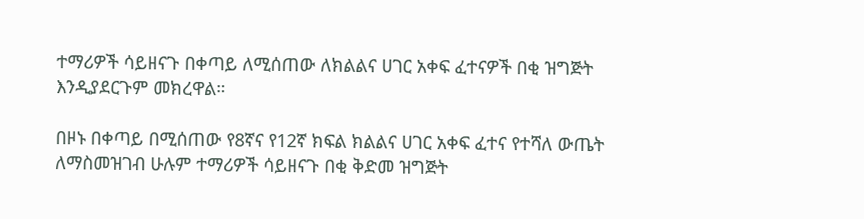ተማሪዎች ሳይዘናጉ በቀጣይ ለሚሰጠው ለክልልና ሀገር አቀፍ ፈተናዎች በቂ ዝግጅት እንዲያደርጉም መክረዋል።

በዞኑ በቀጣይ በሚሰጠው የ8ኛና የ12ኛ ክፍል ክልልና ሀገር አቀፍ ፈተና የተሻለ ውጤት ለማስመዝገብ ሁሉም ተማሪዎች ሳይዘናጉ በቂ ቅድመ ዝግጅት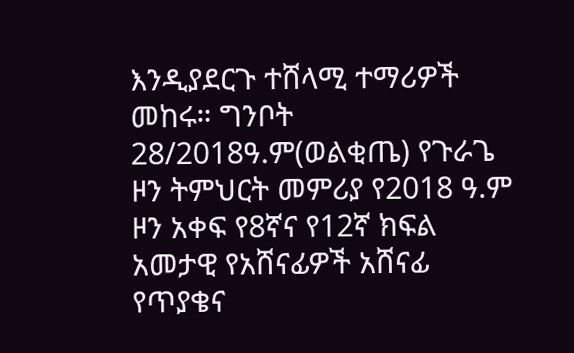እንዲያደርጉ ተሸላሚ ተማሪዎች መከሩ። ግንቦት 28/2018ዓ.ም(ወልቂጤ) የጉራጌ ዞን ትምህርት መምሪያ የ2018 ዓ.ም ዞን አቀፍ የ8ኛና የ12ኛ ክፍል አመታዊ የአሸናፊዎች አሸናፊ የጥያቄና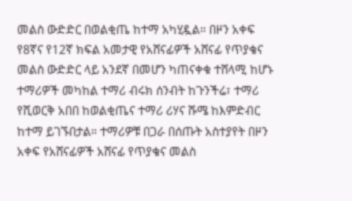መልስ ውድድር በወልቂጤ ከተማ አካሂዷል። በዞን አቀፍ የ8ኛና የ12ኛ ክፍል አመታዊ የአሸናፊዎች አሸናፊ የጥያቄና መልስ ውድድር ላይ አንደኛ በመሆን ካጠናቀቁ ተሸላሚ ከሆኑ ተማሪዎች መካከል ተማሪ ብሩክ ሰንብት ከጉንችሬ፣ ተማሪ የሺወርቅ አበበ ከወልቂጤና ተማሪ ሪሃና ሹሜ ከእምድብር ከተማ ይገኙበታል። ተማሪዎቹ በጋራ በሰጡት አስተያየት በዞን አቀፍ የአሸናፊዎች አሸናፊ የጥያቄና መልስ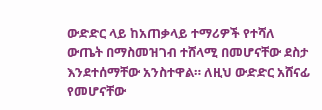ውድድር ላይ ከአጠቃላይ ተማሪዎች የተሻለ ውጤት በማስመዝገብ ተሸላሚ በመሆናቸው ደስታ እንደተሰማቸው አንስተዋል። ለዚህ ውድድር አሸናፊ የመሆናቸው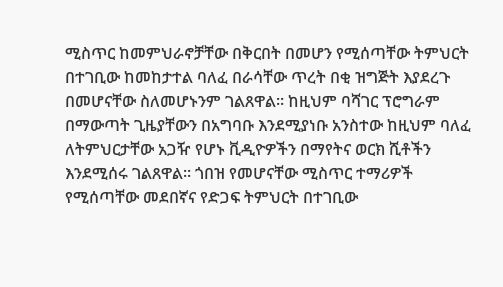ሚስጥር ከመምህራኖቻቸው በቅርበት በመሆን የሚሰጣቸው ትምህርት በተገቢው ከመከታተል ባለፈ በራሳቸው ጥረት በቂ ዝግጅት እያደረጉ በመሆናቸው ስለመሆኑንም ገልጸዋል። ከዚህም ባሻገር ፕሮግራም በማውጣት ጊዜያቸውን በአግባቡ እንደሚያነቡ አንስተው ከዚህም ባለፈ ለትምህርታቸው አጋዥ የሆኑ ቪዲዮዎችን በማየትና ወርክ ሺቶችን እንደሚሰሩ ገልጸዋል። ጎበዝ የመሆናቸው ሚስጥር ተማሪዎች የሚሰጣቸው መደበኛና የድጋፍ ትምህርት በተገቢው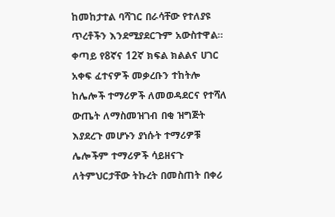ከመከታተል ባሻገር በራሳቸው የተለያዩ ጥረቶችን እንደሚያደርጉም አውስተዋል። ቀጣይ የ8ኛና 12ኛ ክፍል ክልልና ሀገር አቀፍ ፈተናዎች መቃረቡን ተከትሎ ከሌሎች ተማሪዎች ለመወዳደርና የተሻለ ውጤት ለማስመዝገብ በቂ ዝግጅት እያደረጉ መሆኑን ያነሱት ተማሪዎቹ ሌሎችም ተማሪዎች ሳይዘናጉ ለትምህርታቸው ትኩረት በመስጠት በቀሪ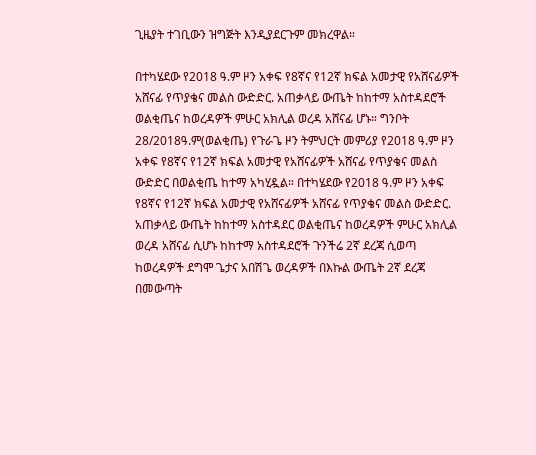ጊዜያት ተገቢውን ዝግጅት እንዲያደርጉም መክረዋል።

በተካሄደው የ2018 ዓ.ም ዞን አቀፍ የ8ኛና የ12ኛ ክፍል አመታዊ የአሸናፊዎች አሸናፊ የጥያቄና መልስ ውድድር. አጠቃላይ ውጤት ከከተማ አስተዳደሮች ወልቂጤና ከወረዳዎች ምሁር አክሊል ወረዳ አሸናፊ ሆኑ። ግንቦት 28/2018ዓ.ም(ወልቂጤ) የጉራጌ ዞን ትምህርት መምሪያ የ2018 ዓ.ም ዞን አቀፍ የ8ኛና የ12ኛ ክፍል አመታዊ የአሸናፊዎች አሸናፊ የጥያቄና መልስ ውድድር በወልቂጤ ከተማ አካሂዷል። በተካሄደው የ2018 ዓ.ም ዞን አቀፍ የ8ኛና የ12ኛ ክፍል አመታዊ የአሸናፊዎች አሸናፊ የጥያቄና መልስ ውድድር. አጠቃላይ ውጤት ከከተማ አስተዳደር ወልቂጤና ከወረዳዎች ምሁር አክሊል ወረዳ አሸናፊ ሲሆኑ ከከተማ አስተዳደሮች ጉንችሬ 2ኛ ደረጃ ሲወጣ ከወረዳዎች ደግሞ ጌታና አበሽጌ ወረዳዎች በእኩል ውጤት 2ኛ ደረጃ በመውጣት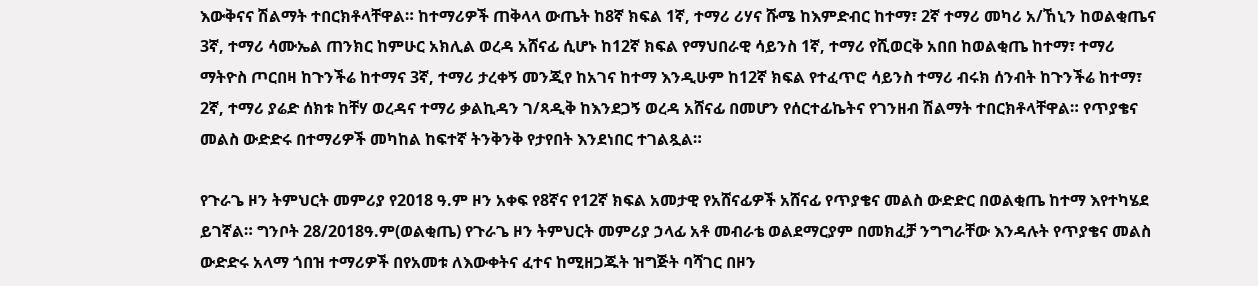እውቅናና ሽልማት ተበርክቶላቸዋል። ከተማሪዎች ጠቅላላ ውጤት ከ8ኛ ክፍል 1ኛ, ተማሪ ሪሃና ሹሜ ከእምድብር ከተማ፣ 2ኛ ተማሪ መካሪ አ/ኸኒን ከወልቂጤና 3ኛ, ተማሪ ሳሙኤል ጠንክር ከምሁር አክሊል ወረዳ አሸናፊ ሲሆኑ ከ12ኛ ክፍል የማህበራዊ ሳይንስ 1ኛ, ተማሪ የሺወርቅ አበበ ከወልቂጤ ከተማ፣ ተማሪ ማትዮስ ጦርበዛ ከጉንችሬ ከተማና 3ኛ, ተማሪ ታረቀኝ መንጂየ ከአገና ከተማ እንዲሁም ከ12ኛ ክፍል የተፈጥሮ ሳይንስ ተማሪ ብሩክ ሰንብት ከጉንችሬ ከተማ፣ 2ኛ, ተማሪ ያሬድ ሰክቱ ከቸሃ ወረዳና ተማሪ ቃልኪዳን ገ/ጻዲቅ ከእንደጋኝ ወረዳ አሸናፊ በመሆን የሰርተፊኬትና የገንዘብ ሽልማት ተበርክቶላቸዋል። የጥያቄና መልስ ውድድሩ በተማሪዎች መካከል ከፍተኛ ትንቅንቅ የታየበት እንደነበር ተገልጿል።

የጉራጌ ዞን ትምህርት መምሪያ የ2018 ዓ.ም ዞን አቀፍ የ8ኛና የ12ኛ ክፍል አመታዊ የአሸናፊዎች አሸናፊ የጥያቄና መልስ ውድድር በወልቂጤ ከተማ እየተካሄደ ይገኛል። ግንቦት 28/2018ዓ.ም(ወልቂጤ) የጉራጌ ዞን ትምህርት መምሪያ ኃላፊ አቶ መብራቴ ወልደማርያም በመክፈቻ ንግግራቸው እንዳሉት የጥያቄና መልስ ውድድሩ አላማ ጎበዝ ተማሪዎች በየአመቱ ለእውቀትና ፈተና ከሚዘጋጁት ዝግጅት ባሻገር በዞን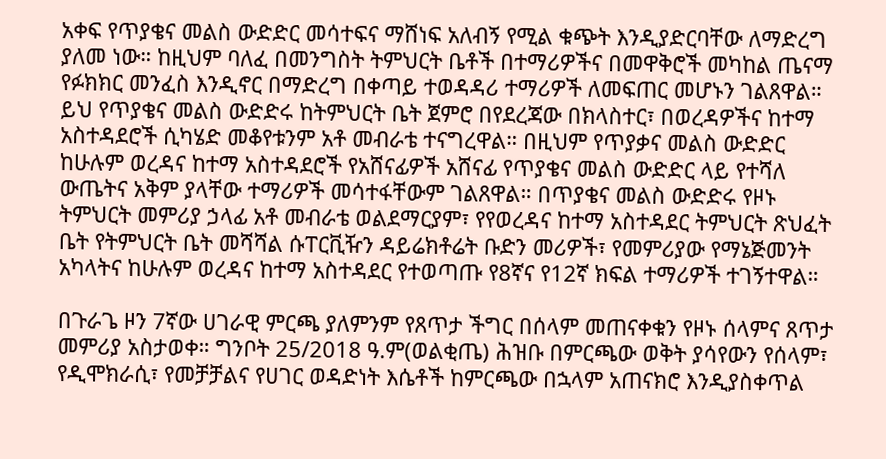አቀፍ የጥያቄና መልስ ውድድር መሳተፍና ማሸነፍ አለብኝ የሚል ቁጭት እንዲያድርባቸው ለማድረግ ያለመ ነው። ከዚህም ባለፈ በመንግስት ትምህርት ቤቶች በተማሪዎችና በመዋቅሮች መካከል ጤናማ የፉክክር መንፈስ እንዲኖር በማድረግ በቀጣይ ተወዳዳሪ ተማሪዎች ለመፍጠር መሆኑን ገልጸዋል። ይህ የጥያቄና መልስ ውድድሩ ከትምህርት ቤት ጀምሮ በየደረጃው በክላስተር፣ በወረዳዎችና ከተማ አስተዳደሮች ሲካሄድ መቆየቱንም አቶ መብራቴ ተናግረዋል። በዚህም የጥያቃና መልስ ውድድር ከሁሉም ወረዳና ከተማ አስተዳደሮች የአሸናፊዎች አሸናፊ የጥያቄና መልስ ውድድር ላይ የተሻለ ውጤትና አቅም ያላቸው ተማሪዎች መሳተፋቸውም ገልጸዋል። በጥያቄና መልስ ውድድሩ የዞኑ ትምህርት መምሪያ ኃላፊ አቶ መብራቴ ወልደማርያም፣ የየወረዳና ከተማ አስተዳደር ትምህርት ጽህፈት ቤት የትምህርት ቤት መሻሻል ሱፐርቪዥን ዳይሬክቶሬት ቡድን መሪዎች፣ የመምሪያው የማኔጅመንት አካላትና ከሁሉም ወረዳና ከተማ አስተዳደር የተወጣጡ የ8ኛና የ12ኛ ክፍል ተማሪዎች ተገኝተዋል።

በጉራጌ ዞን 7ኛው ሀገራዊ ምርጫ ያለምንም የጸጥታ ችግር በሰላም መጠናቀቁን የዞኑ ሰላምና ጸጥታ መምሪያ አስታወቀ። ግንቦት 25/2018 ዓ.ም(ወልቂጤ) ሕዝቡ በምርጫው ወቅት ያሳየውን የሰላም፣ የዲሞክራሲ፣ የመቻቻልና የሀገር ወዳድነት እሴቶች ከምርጫው በኋላም አጠናክሮ እንዲያስቀጥል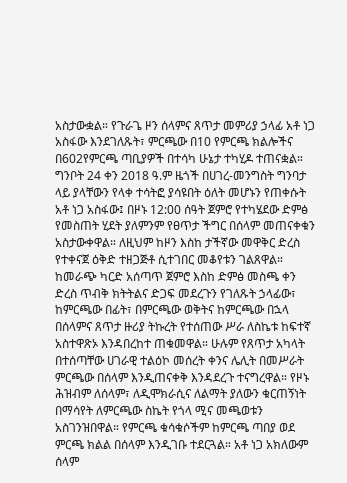አስታውቋል። የጉራጌ ዞን ሰላምና ጸጥታ መምሪያ ኃላፊ አቶ ነጋ አስፋው እንደገለጹት፣ ምርጫው በ10 የምርጫ ክልሎችና በ602የምርጫ ጣቢያዎች በተሳካ ሁኔታ ተካሂዶ ተጠናቋል። ግንቦት 24 ቀን 2018 ዓ.ም ዜጎች በሀገረ-መንግስት ግንባታ ላይ ያላቸውን የላቀ ተሳትፎ ያሳዩበት ዕለት መሆኑን የጠቀሱት አቶ ነጋ አስፋው፤ በዞኑ 12:00 ሰዓት ጀምሮ የተካሄደው ድምፅ የመስጠት ሂደት ያለምንም የፀጥታ ችግር በሰላም መጠናቀቁን አስታውቀዋል። ለዚህም ከዞን እስከ ታችኛው መዋቅር ድረስ የተቀናጀ ዕቅድ ተዘጋጅቶ ሲተገበር መቆየቱን ገልጸዋል። ከመራጭ ካርድ አሰጣጥ ጀምሮ እስከ ድምፅ መስጫ ቀን ድረስ ጥብቅ ክትትልና ድጋፍ መደረጉን የገለጹት ኃላፊው፣ ከምርጫው በፊት፣ በምርጫው ወቅትና ከምርጫው በኋላ በሰላምና ጸጥታ ዙሪያ ትኩረት የተሰጠው ሥራ ለስኬቱ ከፍተኛ አስተዋጽኦ እንዳበረከተ ጠቁመዋል። ሁሉም የጸጥታ አካላት በተሰጣቸው ሀገራዊ ተልዕኮ መሰረት ቀንና ሌሊት በመሥራት ምርጫው በሰላም እንዲጠናቀቅ እንዳደረጉ ተናግረዋል። የዞኑ ሕዝብም ለሰላም፣ ለዲሞክራሲና ለልማት ያለውን ቁርጠኝነት በማሳየት ለምርጫው ስኬት የጎላ ሚና መጫወቱን አስገንዝበዋል። የምርጫ ቁሳቁሶችም ከምርጫ ጣበያ ወደ ምርጫ ክልል በሰላም እንዲገቡ ተደርጓል። አቶ ነጋ አክለውም ሰላም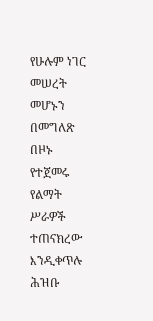የሁሉም ነገር መሠረት መሆኑን በመግለጽ በዞኑ የተጀመሩ የልማት ሥራዎች ተጠናክረው እንዲቀጥሉ ሕዝቡ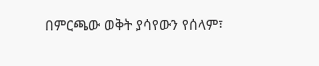በምርጫው ወቅት ያሳየውን የሰላም፣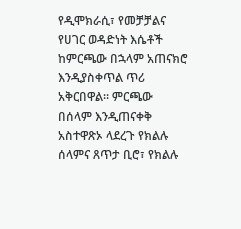የዲሞክራሲ፣ የመቻቻልና የሀገር ወዳድነት እሴቶች ከምርጫው በኋላም አጠናክሮ እንዲያስቀጥል ጥሪ አቅርበዋል። ምርጫው በሰላም እንዲጠናቀቅ አስተዋጽኦ ላደረጉ የክልሉ ሰላምና ጸጥታ ቢሮ፣ የክልሉ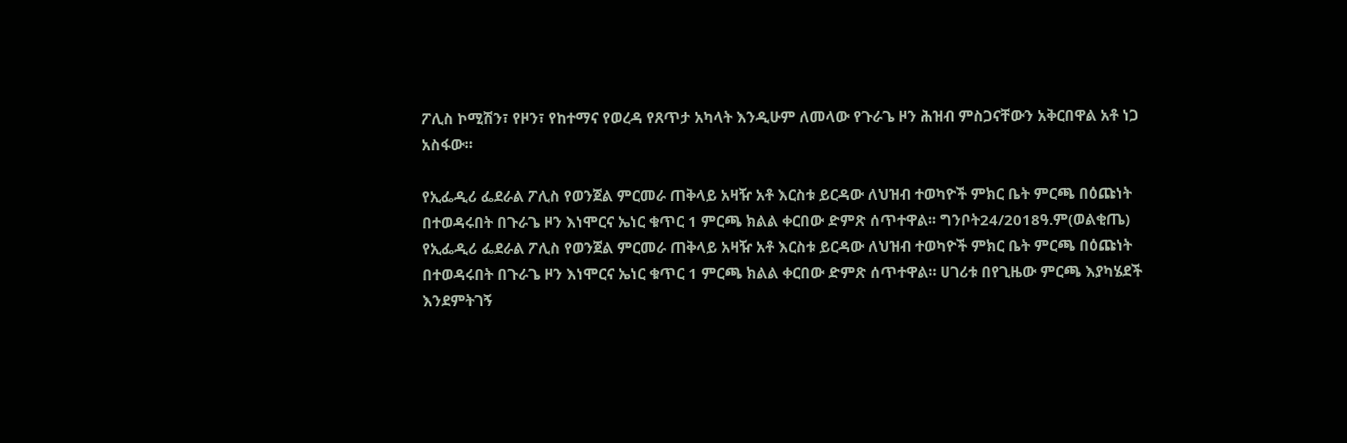ፖሊስ ኮሚሽን፣ የዞን፣ የከተማና የወረዳ የጸጥታ አካላት እንዲሁም ለመላው የጉራጌ ዞን ሕዝብ ምስጋናቸውን አቅርበዋል አቶ ነጋ አስፋው።

የኢፌዲሪ ፌደራል ፖሊስ የወንጀል ምርመራ ጠቅላይ አዛዥ አቶ እርስቱ ይርዳው ለህዝብ ተወካዮች ምክር ቤት ምርጫ በዕጩነት በተወዳሩበት በጉራጌ ዞን እነሞርና ኤነር ቁጥር 1 ምርጫ ክልል ቀርበው ድምጽ ሰጥተዋል፡፡ ግንቦት24/2018ዓ.ም(ወልቂጤ) የኢፌዲሪ ፌደራል ፖሊስ የወንጀል ምርመራ ጠቅላይ አዛዥ አቶ እርስቱ ይርዳው ለህዝብ ተወካዮች ምክር ቤት ምርጫ በዕጩነት በተወዳሩበት በጉራጌ ዞን እነሞርና ኤነር ቁጥር 1 ምርጫ ክልል ቀርበው ድምጽ ሰጥተዋል። ሀገሪቱ በየጊዜው ምርጫ እያካሄደች እንደምትገኝ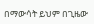በማውሳት ይህም በጊዜው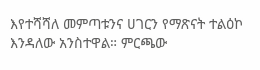እየተሻሻለ መምጣቱንና ሀገርን የማጽናት ተልዕኮ እንዳለው አንስተዋል። ምርጫው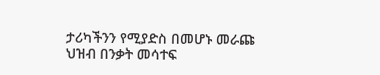ታሪካችንን የሚያድስ በመሆኑ መራጩ ህዝብ በንቃት መሳተፍ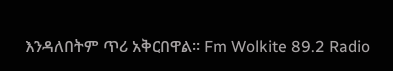እንዳለበትም ጥሪ አቅርበዋል። Fm Wolkite 89.2 Radio